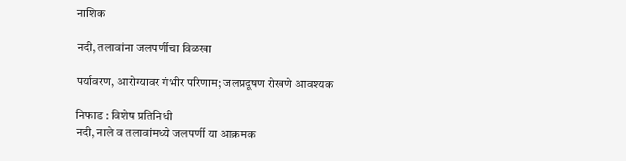नाशिक

नदी, तलावांना जलपर्णीचा विळखा

पर्यावरण, आरोग्यावर गंभीर परिणाम; जलप्रदूषण रोखणे आवश्यक

निफाड : विशेष प्रतिनिधी
नदी, नाले व तलावांमध्ये जलपर्णी या आक्रमक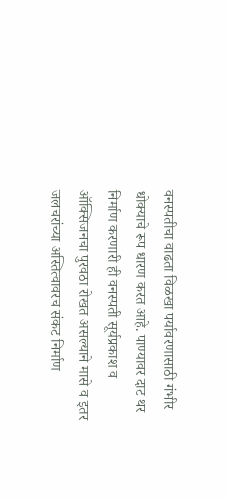वनस्पतीचा वाढता विळखा पर्यावरणासाठी गंभीर धोक्याचे रूप धारण करत आहे. पाण्यावर दाट थर निर्माण करणारी ही वनस्पती सूर्यप्रकाश व ऑक्सिजनचा पुरवठा रोखत असल्याने मासे व इतर जलचरांच्या अस्तित्वावरच संकट निर्माण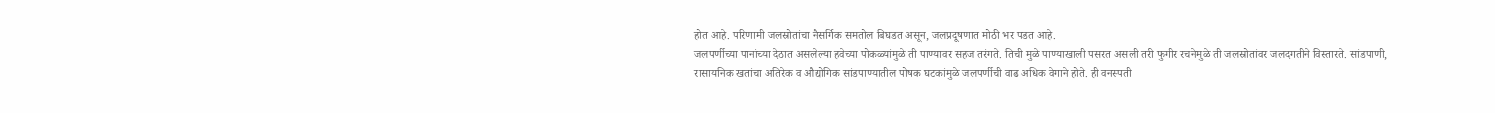होत आहे. परिणामी जलस्रोतांचा नैसर्गिक समतोल बिघडत असून, जलप्रदूषणात मोठी भर पडत आहे.
जलपर्णीच्या पानांच्या देठात असलेल्या हवेच्या पोकळ्यांमुळे ती पाण्यावर सहज तरंगते. तिची मुळे पाण्याखाली पसरत असली तरी फुगीर रचनेमुळे ती जलस्रोतांवर जलदगतीने विस्तारते. सांडपाणी, रासायनिक खतांचा अतिरेक व औद्योगिक सांडपाण्यातील पोषक घटकांमुळे जलपर्णीची वाढ अधिक वेगाने होते. ही वनस्पती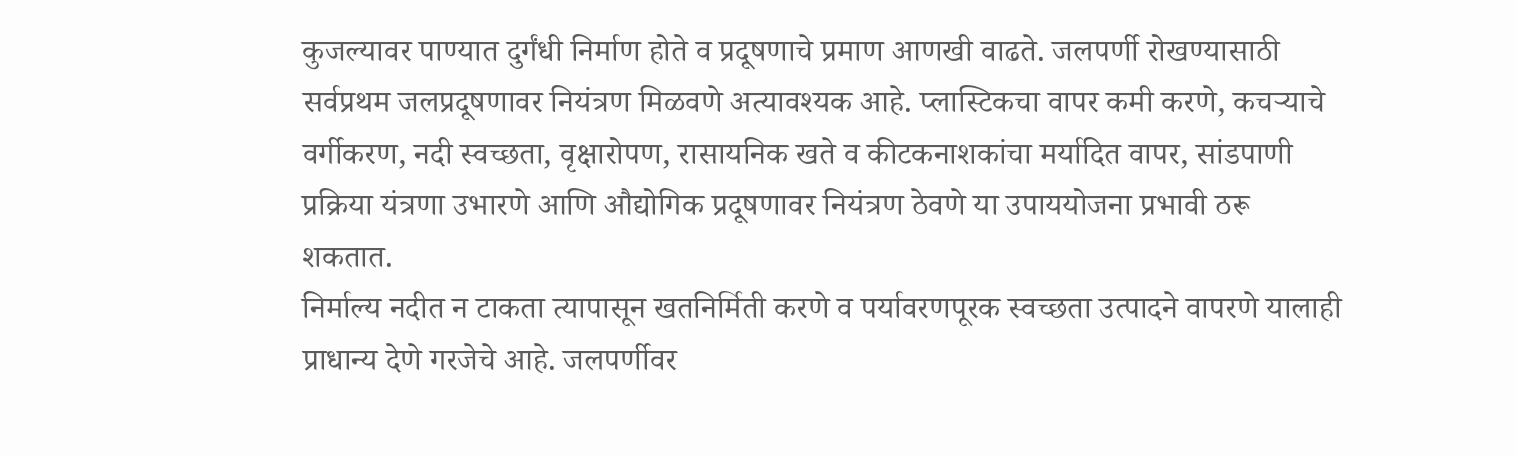कुजल्यावर पाण्यात दुर्गंधी निर्माण होते व प्रदूषणाचे प्रमाण आणखी वाढते. जलपर्णी रोखण्यासाठी सर्वप्रथम जलप्रदूषणावर नियंत्रण मिळवणे अत्यावश्यक आहे. प्लास्टिकचा वापर कमी करणे, कचर्‍याचे वर्गीकरण, नदी स्वच्छता, वृक्षारोपण, रासायनिक खते व कीटकनाशकांचा मर्यादित वापर, सांडपाणी प्रक्रिया यंत्रणा उभारणे आणि औद्योगिक प्रदूषणावर नियंत्रण ठेवणे या उपाययोजना प्रभावी ठरू शकतात.
निर्माल्य नदीत न टाकता त्यापासून खतनिर्मिती करणे व पर्यावरणपूरक स्वच्छता उत्पादने वापरणे यालाही प्राधान्य देणे गरजेचे आहे. जलपर्णीवर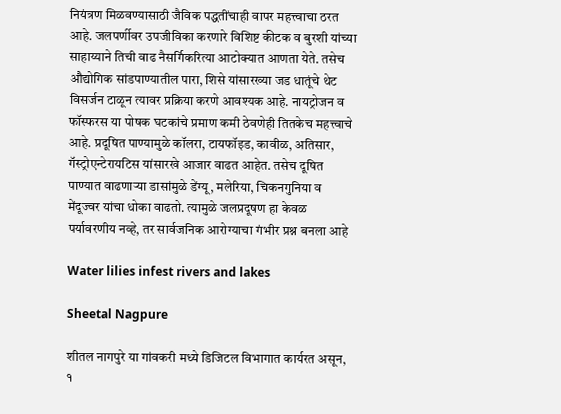नियंत्रण मिळवण्यासाठी जैविक पद्धतींचाही वापर महत्त्वाचा ठरत आहे. जलपर्णीवर उपजीविका करणारे विशिष्ट कीटक व बुरशी यांच्या साहाय्याने तिची वाढ नैसर्गिकरित्या आटोक्यात आणता येते. तसेच औद्योगिक सांडपाण्यातील पारा, शिसे यांसारख्या जड धातूंचे थेट विसर्जन टाळून त्यावर प्रक्रिया करणे आवश्यक आहे. नायट्रोजन व फॉस्फरस या पोषक घटकांचे प्रमाण कमी ठेवणेही तितकेच महत्त्वाचे आहे. प्रदूषित पाण्यामुळे कॉलरा, टायफॉइड, कावीळ, अतिसार, गॅस्ट्रोएन्टेरायटिस यांसारखे आजार वाढत आहेत. तसेच दूषित पाण्यात वाढणार्‍या डासांमुळे डेंग्यू, मलेरिया, चिकनगुनिया व मेंदूज्वर यांचा धोका वाढतो. त्यामुळे जलप्रदूषण हा केवळ पर्यावरणीय नव्हे, तर सार्वजनिक आरोग्याचा गंभीर प्रश्न बनला आहे

Water lilies infest rivers and lakes

Sheetal Nagpure

शीतल नागपुरे या गांवकरी मध्ये डिजिटल विभागात कार्यरत असून, १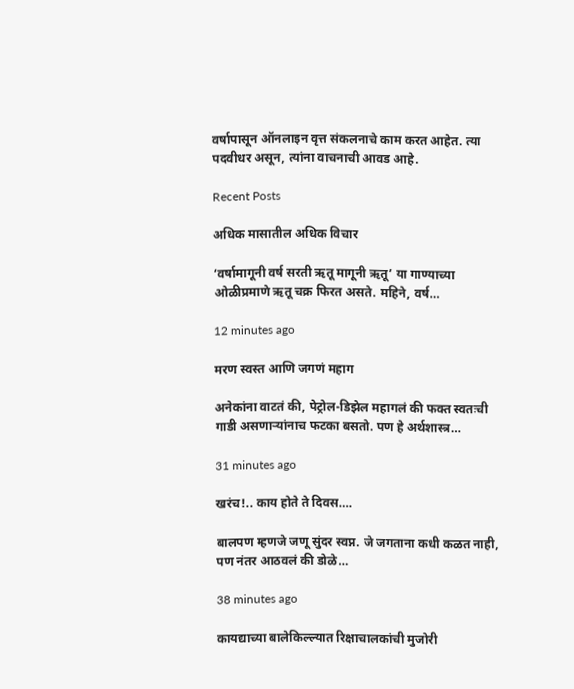वर्षापासून ऑनलाइन वृत्त संकलनाचे काम करत आहेत. त्या पदवीधर असून, त्यांना वाचनाची आवड आहे.

Recent Posts

अधिक मासातील अधिक विचार

‘वर्षामागूनी वर्ष सरती ऋतू मागूनी ऋतू’ या गाण्याच्या ओळीप्रमाणे ऋतू चक्र फिरत असते. महिने, वर्ष…

12 minutes ago

मरण स्वस्त आणि जगणं महाग

अनेकांना वाटतं की, पेट्रोल-डिझेल महागलं की फक्त स्वतःची गाडी असणार्‍यांनाच फटका बसतो. पण हे अर्थशास्त्र…

31 minutes ago

खरंच!.. काय होते ते दिवस….

बालपण म्हणजे जणू सुंदर स्वप्न. जे जगताना कधी कळत नाही, पण नंतर आठवलं की डोळे…

38 minutes ago

कायद्याच्या बालेकिल्ल्यात रिक्षाचालकांची मुजोरी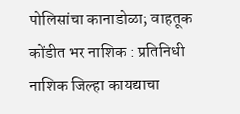पोलिसांचा कानाडोळा; वाहतूक कोंडीत भर नाशिक : प्रतिनिधी नाशिक जिल्हा कायद्याचा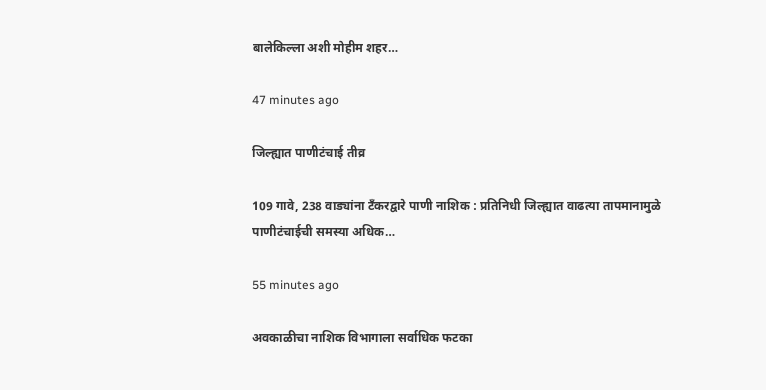बालेकिल्ला अशी मोहीम शहर…

47 minutes ago

जिल्ह्यात पाणीटंचाई तीव्र

109 गावे, 238 वाड्यांना टँकरद्वारे पाणी नाशिक : प्रतिनिधी जिल्ह्यात वाढत्या तापमानामुळे पाणीटंचाईची समस्या अधिक…

55 minutes ago

अवकाळीचा नाशिक विभागाला सर्वाधिक फटका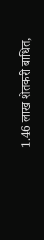1.46 लाख शेतकरी बाधित,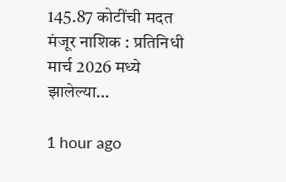145.87 कोटींची मदत मंजूर नाशिक : प्रतिनिधी मार्च 2026 मध्ये झालेल्या…

1 hour ago